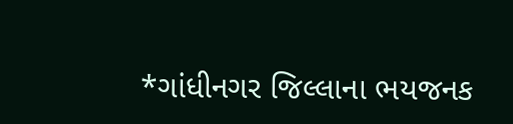*ગાંધીનગર જિલ્લાના ભયજનક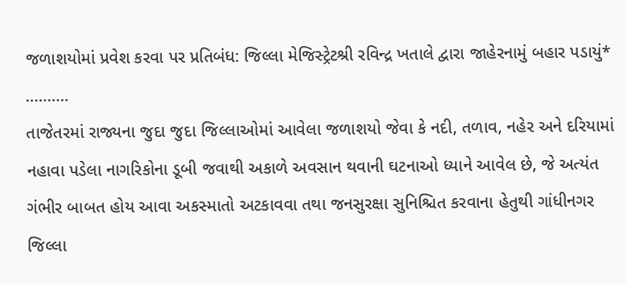જળાશયોમાં પ્રવેશ કરવા પર પ્રતિબંધ: જિલ્લા મેજિસ્ટ્રેટશ્રી રવિન્દ્ર ખતાલે દ્વારા જાહેરનામું બહાર પડાયું*
……….
તાજેતરમાં રાજ્યના જુદા જુદા જિલ્લાઓમાં આવેલા જળાશયો જેવા કે નદી, તળાવ, નહેર અને દરિયામાં નહાવા પડેલા નાગરિકોના ડૂબી જવાથી અકાળે અવસાન થવાની ઘટનાઓ ધ્યાને આવેલ છે, જે અત્યંત ગંભીર બાબત હોય આવા અકસ્માતો અટકાવવા તથા જનસુરક્ષા સુનિશ્ચિત કરવાના હેતુથી ગાંધીનગર જિલ્લા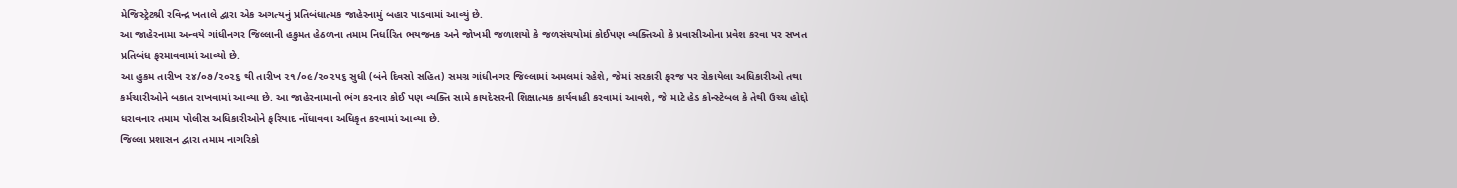મેજિસ્ટ્રેટશ્રી રવિન્દ્ર ખતાલે દ્વારા એક અગત્યનું પ્રતિબંધાત્મક જાહેરનામું બહાર પાડવામાં આવ્યું છે.
આ જાહેરનામા અન્વયે ગાંધીનગર જિલ્લાની હકુમત હેઠળના તમામ નિર્ધારિત ભયજનક અને જોખમી જળાશયો કે જળસંચયોમાં કોઈપણ વ્યક્તિઓ કે પ્રવાસીઓના પ્રવેશ કરવા પર સખત પ્રતિબંધ ફરમાવવામાં આવ્યો છે.
આ હુકમ તારીખ ૨૪/૦૭/૨૦૨૬ થી તારીખ ૨૧/૦૯/૨૦૨૫૬ સુધી (બંને દિવસો સહિત) સમગ્ર ગાંધીનગર જિલ્લામાં અમલમાં રહેશે, જેમાં સરકારી ફરજ પર રોકાયેલા અધિકારીઓ તથા કર્મચારીઓને બકાત રાખવામાં આવ્યા છે. આ જાહેરનામાનો ભંગ કરનાર કોઈ પણ વ્યક્તિ સામે કાયદેસરની શિક્ષાત્મક કાર્યવાહી કરવામાં આવશે, જે માટે હેડ કોન્સ્ટેબલ કે તેથી ઉચ્ચ હોદ્દો ધરાવનાર તમામ પોલીસ અધિકારીઓને ફરિયાદ નોંધાવવા અધિકૃત કરવામાં આવ્યા છે.
જિલ્લા પ્રશાસન દ્વારા તમામ નાગરિકો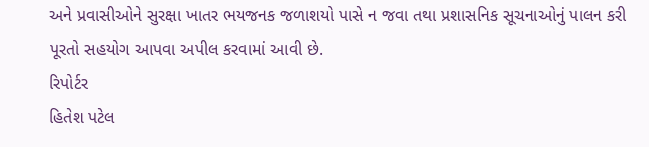અને પ્રવાસીઓને સુરક્ષા ખાતર ભયજનક જળાશયો પાસે ન જવા તથા પ્રશાસનિક સૂચનાઓનું પાલન કરી પૂરતો સહયોગ આપવા અપીલ કરવામાં આવી છે.
રિપોર્ટર
હિતેશ પટેલ